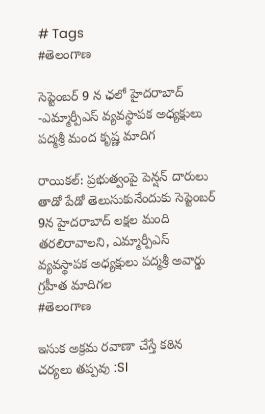# Tags
#తెలంగాణ

సెప్టెంబర్ 9 న ఛలో హైదరాబాద్ -ఎమ్మార్పీఎస్ వ్యవస్థాపక అధ్యక్షులు పద్మశ్రీ మంద కృష్ణ మాదిగ

రాయికల్: ప్రభుత్వంపై పెన్షన్ దారులు తాడో పేడో తెలుసుకునేందుకు సెప్టెంబర్ 9న హైదరాబాద్ లక్షల మంది తరలిరావాలని, ఎమ్మార్పీఎస్ వ్యవస్థాపక అధ్యక్షులు పద్మశ్రీ అవార్డు గ్రహీత మాదిగల
#తెలంగాణ

ఇసుక అక్రమ రవాణా చేస్తే కఠిన చర్యలు తప్పవు :SI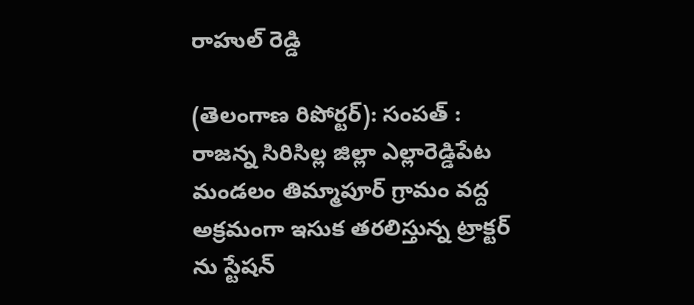రాహుల్ రెడ్డి

(తెలంగాణ రిపోర్టర్): సంపత్ : రాజన్న సిరిసిల్ల జిల్లా ఎల్లారెడ్డిపేట మండలం తిమ్మాపూర్ గ్రామం వద్ద అక్రమంగా ఇసుక తరలిస్తున్న ట్రాక్టర్ ను స్టేషన్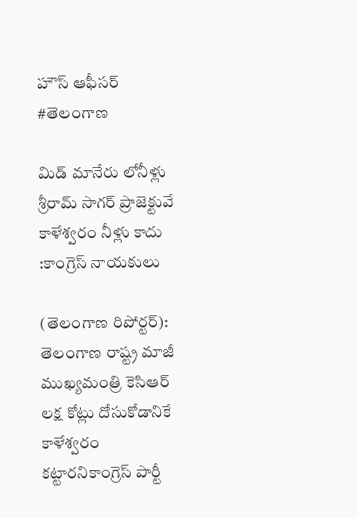హౌస్ ఆఫీసర్
#తెలంగాణ

మిడ్ మానేరు లోనీళ్లు శ్రీరామ్ సాగర్ ప్రాజెక్టువే కాళేశ్వరం నీళ్లు కాదు :కాంగ్రెస్ నాయకులు

(తెలంగాణ రిపోర్టర్): తెలంగాణ రాష్ట్ర మాజీ ముఖ్యమంత్రి కెసిఆర్ లక్ష కోట్లు దోసుకోడానికే కాళేశ్వరం కట్టారనికాంగ్రెస్ పార్టీ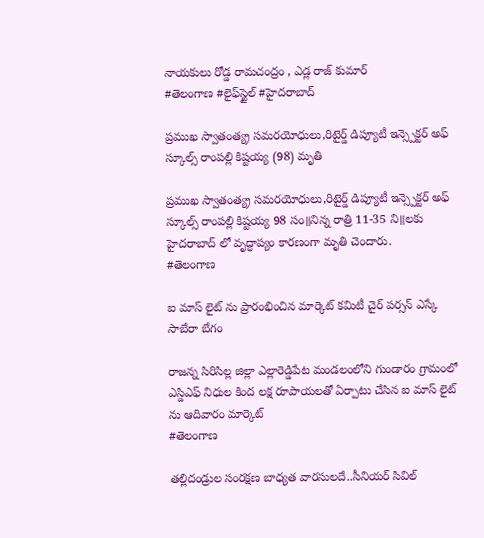నాయకులు రోడ్డ రామచంద్రం , ఎడ్ల రాజ్ కుమార్
#తెలంగాణ #లైఫ్‌స్టైల్‌ #హైదరాబాద్

ప్రముఖ స్వాతంత్య్ర సమరయోధులు,రిటైర్డ్ డిప్యూటీ ఇన్స్పెక్టర్ అఫ్ స్కూల్స్ రాంపల్లి కిష్టయ్య (98) మృతి

ప్రముఖ స్వాతంత్య్ర సమరయోధులు,రిటైర్డ్ డిప్యూటీ ఇన్స్పెక్టర్ అఫ్ స్కూల్స్ రాంపల్లి కిష్టయ్య 98 సం॥నిన్న రాత్రి 11-35 ని॥లకు హైదరాబాద్ లో వృద్ధాప్యం కారణంగా మృతి చెందారు.
#తెలంగాణ

ఐ మాస్ లైట్ ను ప్రారంభించిన మార్కెట్ కమిటీ చైర్ పర్సన్ ఎస్కే సాబేరా బేగం

రాజన్న సిరిసిల్ల జిల్లా ఎల్లారెడ్డిపేట మండలంలోని గుండారం గ్రామంలో ఎస్డిఎఫ్ నిధుల కింద లక్ష రూపాయలతో ఏర్పాటు చేసిన ఐ మాస్ లైట్ ను ఆదివారం మార్కెట్
#తెలంగాణ

తల్లిదండ్రుల సంరక్షణ బాధ్యత వారసులదే..సీనియర్ సివిల్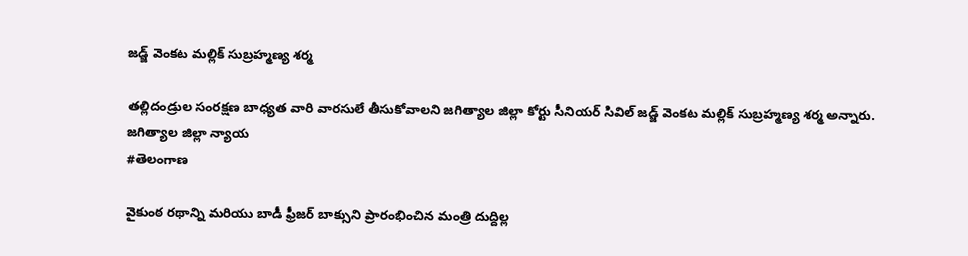జడ్జ్ వెంకట మల్లిక్ సుబ్రహ్మణ్య శర్మ

తల్లిదండ్రుల సంరక్షణ బాధ్యత వారి వారసులే తీసుకోవాలని జగిత్యాల జిల్లా కోర్టు సీనియర్ సివిల్ జడ్జ్ వెంకట మల్లిక్ సుబ్రహ్మణ్య శర్మ అన్నారు. జగిత్యాల జిల్లా న్యాయ
#తెలంగాణ

వైకుంఠ రథాన్ని మరియు బాడీ ఫ్రీజర్ బాక్సుని ప్రారంభించిన మంత్రి దుద్దిల్ల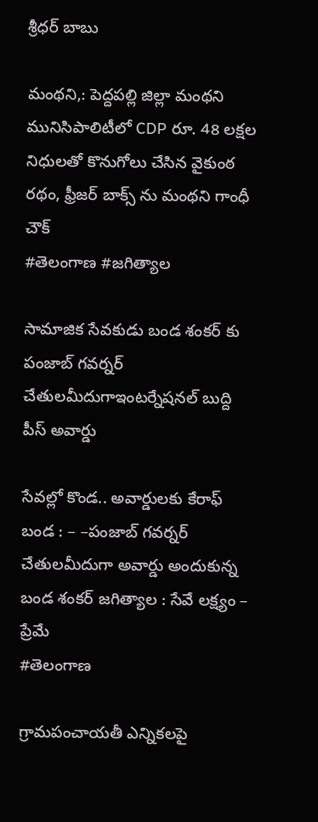శ్రీధర్ బాబు

మంథని,: పెద్దపల్లి జిల్లా మంథని మునిసిపాలిటీలో CDP రూ. 48 లక్షల నిధులతో కొనుగోలు చేసిన వైకుంఠ రథం, ఫ్రీజర్ బాక్స్ ను మంథని గాంధీ చౌక్
#తెలంగాణ #జగిత్యాల

సామాజిక సేవకుడు బండ శంకర్ కు పంజాబ్ గవర్నర్ చేతులమీదుగాఇంటర్నేషనల్ బుద్ది పీస్ అవార్డు

సేవల్లో కొండ.. అవార్డులకు కేరాఫ్ బండ : – –పంజాబ్ గవర్నర్ చేతులమీదుగా అవార్డు అందుకున్న బండ శంకర్ జగిత్యాల : సేవే లక్ష్యం – ప్రేమే
#తెలంగాణ

గ్రామపంచాయతీ ఎన్నికలపై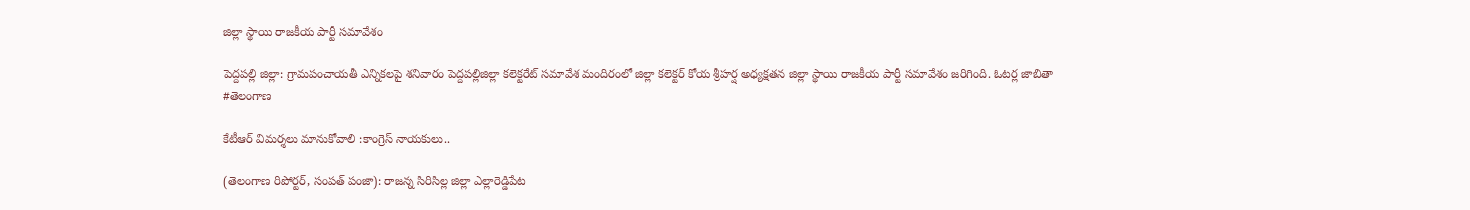జిల్లా స్థాయి రాజకీయ పార్టీ సమావేశం

పెద్దపల్లి జిల్లా: గ్రామపంచాయతీ ఎన్నికలపై శనివారం పెద్దపల్లిజిల్లా కలెక్టరేట్ సమావేశ మందిరంలో జిల్లా కలెక్టర్ కోయ శ్రీహర్ష అధ్యక్షతన జిల్లా స్థాయి రాజకీయ పార్టీ సమావేశం జరిగింది. ఓటర్ల జాబితా
#తెలంగాణ

కేటీఆర్ విమర్శలు మానుకోవాలి :కాంగ్రెస్ నాయకులు..

(తెలంగాణ రిపోర్టర్, సంపత్ పంజా): రాజన్న సిరిసిల్ల జిల్లా ఎల్లారెడ్డిపేట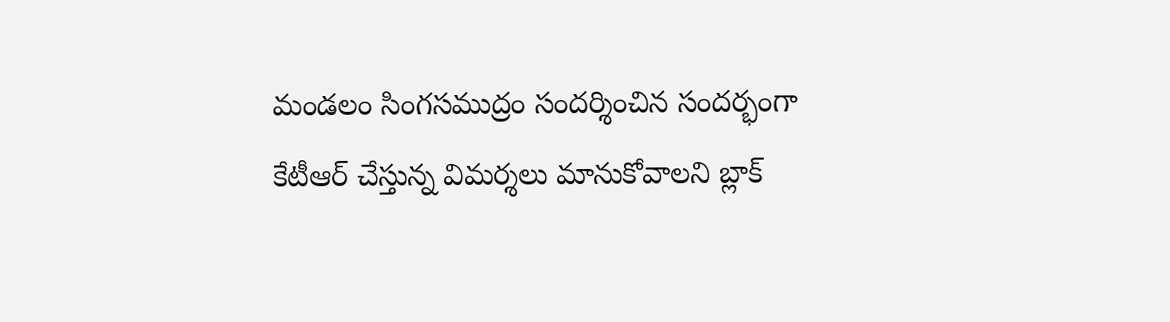మండలం సింగసముద్రం సందర్శించిన సందర్భంగా కేటీఆర్ చేస్తున్న విమర్శలు మానుకోవాలని బ్లాక్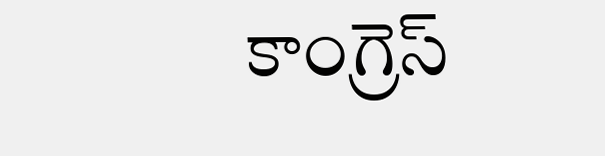కాంగ్రెస్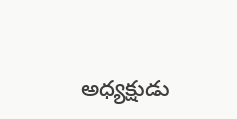అధ్యక్షుడు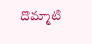దొమ్మాటి